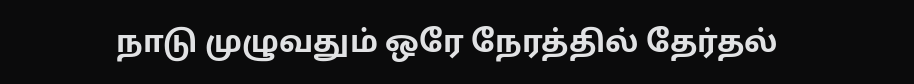நாடு முழுவதும் ஒரே நேரத்தில் தேர்தல்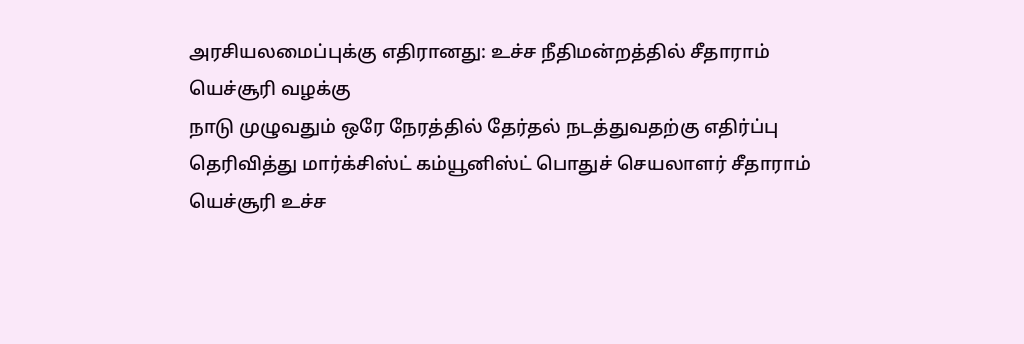அரசியலமைப்புக்கு எதிரானது: உச்ச நீதிமன்றத்தில் சீதாராம் யெச்சூரி வழக்கு
நாடு முழுவதும் ஒரே நேரத்தில் தேர்தல் நடத்துவதற்கு எதிர்ப்பு தெரிவித்து மார்க்சிஸ்ட் கம்யூனிஸ்ட் பொதுச் செயலாளர் சீதாராம் யெச்சூரி உச்ச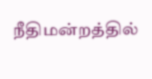நீதிமன்றத்தில்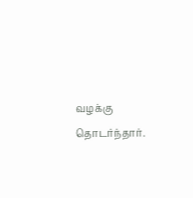வழக்கு தொடர்ந்தார்.